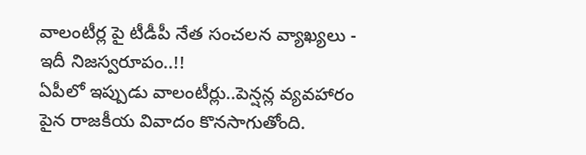వాలంటీర్ల పై టీడీపీ నేత సంచలన వ్యాఖ్యలు - ఇదీ నిజస్వరూపం..!!
ఏపీలో ఇప్పుడు వాలంటీర్లు..పెన్షన్ల వ్యవహారం పైన రాజకీయ వివాదం కొనసాగుతోంది.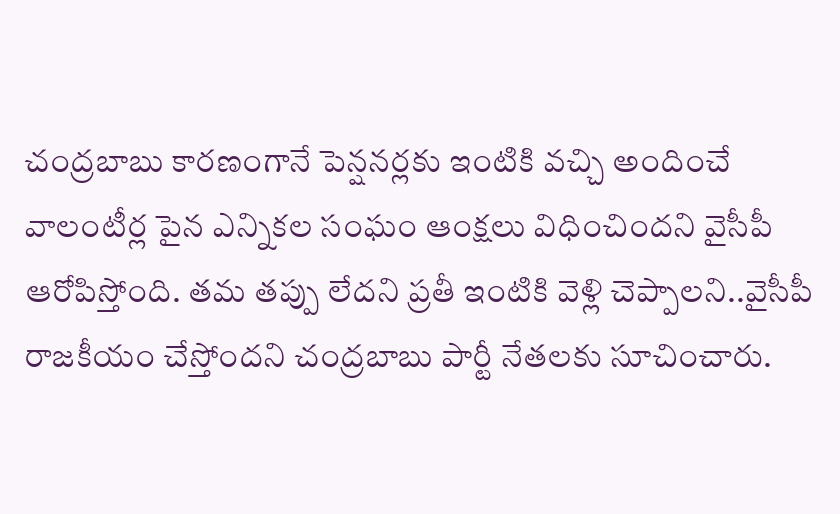చంద్రబాబు కారణంగానే పెన్షనర్లకు ఇంటికి వచ్చి అందించే వాలంటీర్ల పైన ఎన్నికల సంఘం ఆంక్షలు విధించిందని వైసీపీ ఆరోపిస్తోంది. తమ తప్పు లేదని ప్రతీ ఇంటికి వెళ్లి చెప్పాలని..వైసీపీ రాజకీయం చేస్తోందని చంద్రబాబు పార్టీ నేతలకు సూచించారు.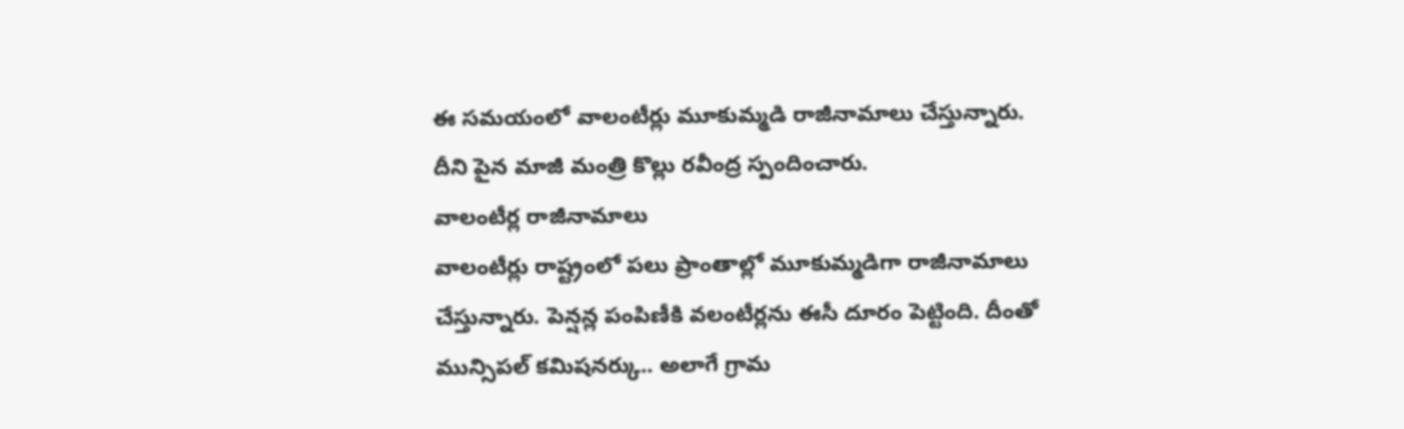ఈ సమయంలో వాలంటీర్లు మూకుమ్మడి రాజీనామాలు చేస్తున్నారు. దీని పైన మాజీ మంత్రి కొల్లు రవీంద్ర స్పందించారు.
వాలంటీర్ల రాజీనామాలు
వాలంటీర్లు రాష్ట్రంలో పలు ప్రాంతాల్లో మూకుమ్మడిగా రాజీనామాలు చేస్తున్నారు. పెన్షన్ల పంపిణీకి వలంటీర్లను ఈసీ దూరం పెట్టింది. దీంతో మున్సిపల్ కమిషనర్కు.. అలాగే గ్రామ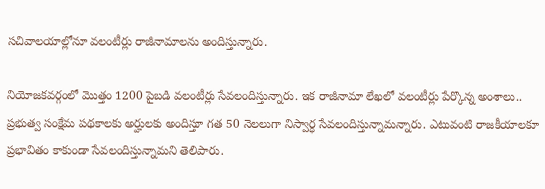సచివాలయాల్లోనూ వలంటీర్లు రాజీనామాలను అందిస్తున్నారు.

నియోజకవర్గంలో మొత్తం 1200 పైబడి వలంటీర్లు సేవలందిస్తున్నారు. ఇక రాజీనామా లేఖలో వలంటీర్లు పేర్కొన్న అంశాలు.. ప్రభుత్వ సంక్షేమ పథకాలకు అర్హులకు అందిస్తూ గత 50 నెలలుగా నిస్వార్ధ సేవలందిస్తున్నామన్నారు. ఎటువంటి రాజకీయాలకూ ప్రభావితం కాకుండా సేవలందిస్తున్నామని తెలిపారు.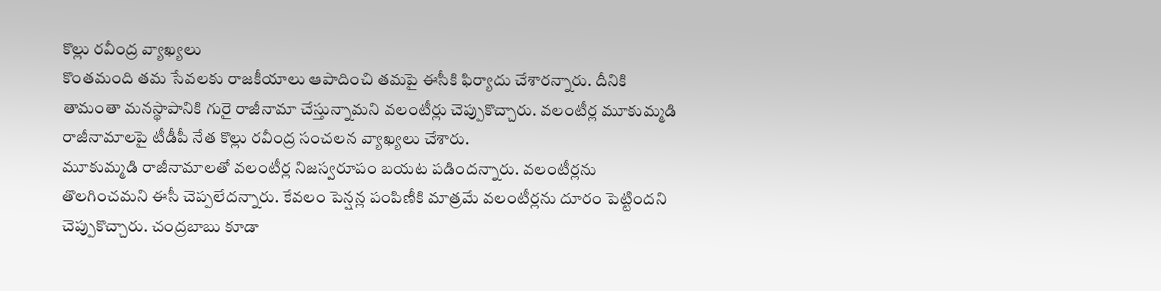కొల్లు రవీంద్ర వ్యాఖ్యలు
కొంతమంది తమ సేవలకు రాజకీయాలు ఆపాదించి తమపై ఈసీకి ఫిర్యాదు చేశారన్నారు. దీనికి తామంతా మనస్థాపానికి గురై రాజీనామా చేస్తున్నామని వలంటీర్లు చెప్పుకొచ్చారు. వలంటీర్ల మూకుమ్మడి రాజీనామాలపై టీడీపీ నేత కొల్లు రవీంద్ర సంచలన వ్యాఖ్యలు చేశారు.
మూకుమ్మడి రాజీనామాలతో వలంటీర్ల నిజస్వరూపం బయట పడిందన్నారు. వలంటీర్లను తొలగించమని ఈసీ చెప్పలేదన్నారు. కేవలం పెన్షన్ల పంపిణీకి మాత్రమే వలంటీర్లను దూరం పెట్టిందని చెప్పుకొచ్చారు. చంద్రబాబు కూడా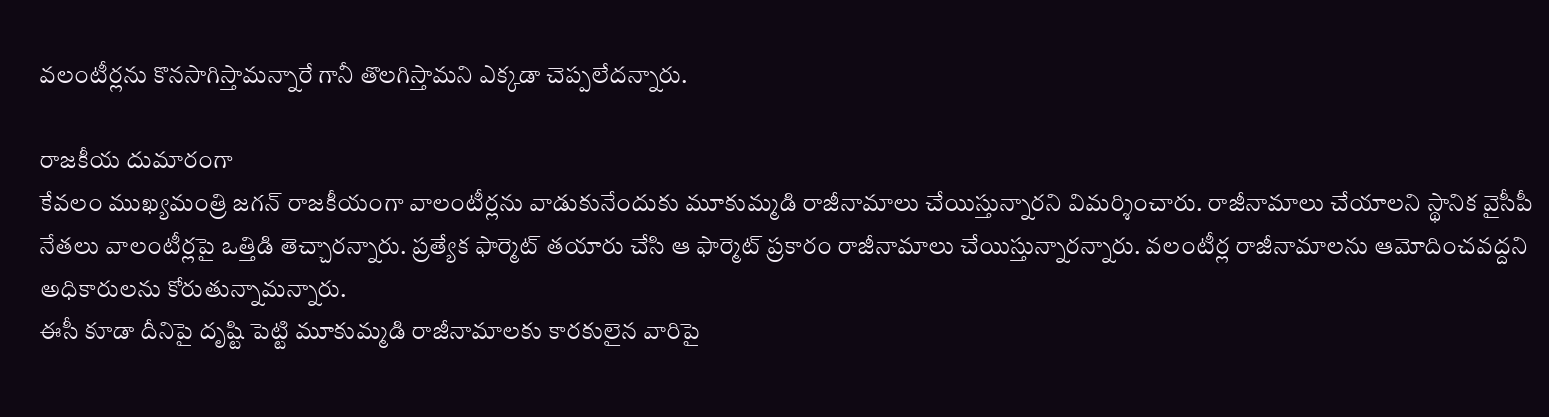వలంటీర్లను కొనసాగిస్తామన్నారే గానీ తొలగిస్తామని ఎక్కడా చెప్పలేదన్నారు.

రాజకీయ దుమారంగా
కేవలం ముఖ్యమంత్రి జగన్ రాజకీయంగా వాలంటీర్లను వాడుకునేందుకు మూకుమ్మడి రాజీనామాలు చేయిస్తున్నారని విమర్శించారు. రాజీనామాలు చేయాలని స్థానిక వైసీపీ నేతలు వాలంటీర్లపై ఒత్తిడి తెచ్చారన్నారు. ప్రత్యేక ఫార్మెట్ తయారు చేసి ఆ ఫార్మెట్ ప్రకారం రాజీనామాలు చేయిస్తున్నారన్నారు. వలంటీర్ల రాజీనామాలను ఆమోదించవద్దని అధికారులను కోరుతున్నామన్నారు.
ఈసీ కూడా దీనిపై దృష్టి పెట్టి మూకుమ్మడి రాజీనామాలకు కారకులైన వారిపై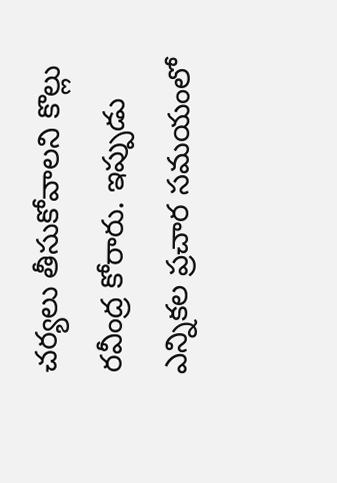చర్యలు తీసుకోవాలని కొల్లు రవీంద్ర కోరారు. ఇప్పుడు ఎన్నికల ప్రచార సమయంలో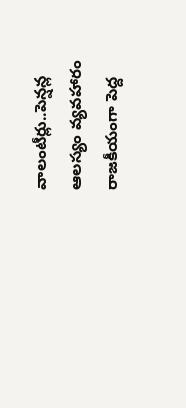వాలంటీర్లు..పెన్షన్ల ఆలస్యం వ్యవహారం రాజకీయంగా పెద్ద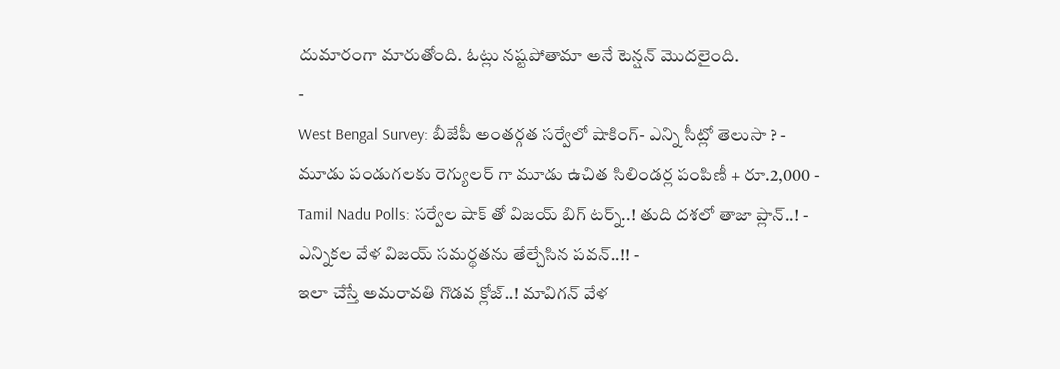దుమారంగా మారుతోంది. ఓట్లు నష్టపోతామా అనే టెన్షన్ మొదలైంది.
-
West Bengal Survey: బీజేపీ అంతర్గత సర్వేలో షాకింగ్- ఎన్ని సీట్లో తెలుసా ? -
మూడు పండుగలకు రెగ్యులర్ గా మూడు ఉచిత సిలిండర్ల పంపిణీ + రూ.2,000 -
Tamil Nadu Polls: సర్వేల షాక్ తో విజయ్ బిగ్ టర్న్..! తుది దశలో తాజా ప్లాన్..! -
ఎన్నికల వేళ విజయ్ సమర్థతను తేల్చేసిన పవన్..!! -
ఇలా చేస్తే అమరావతి గొడవ క్లోజ్..! మావిగన్ వేళ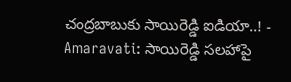చంద్రబాబుకు సాయిరెడ్డి ఐడియా..! -
Amaravati: సాయిరెడ్డి సలహాపై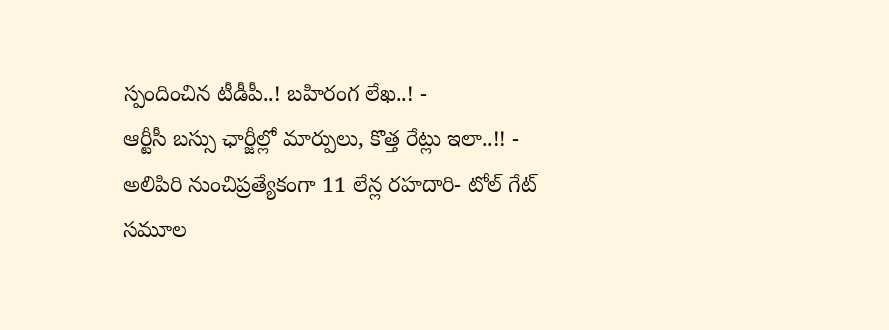స్పందించిన టీడీపీ..! బహిరంగ లేఖ..! -
ఆర్టీసీ బస్సు ఛార్జీల్లో మార్పులు, కొత్త రేట్లు ఇలా..!! -
అలిపిరి నుంచిప్రత్యేకంగా 11 లేన్ల రహదారి- టోల్ గేట్ సమూల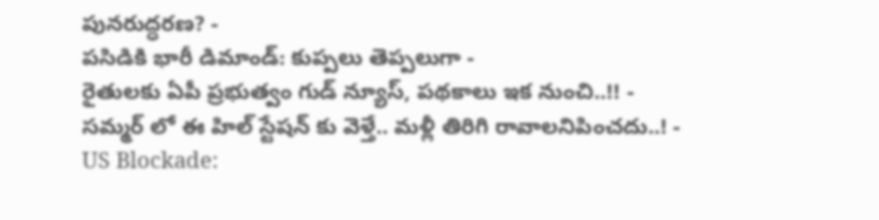పునరుద్ధరణ? -
పసిడికి భారీ డిమాండ్: కుప్పలు తెప్పలుగా -
రైతులకు ఏపీ ప్రభుత్వం గుడ్ న్యూస్, పథకాలు ఇక నుంచి..!! -
సమ్మర్ లో ఈ హిల్ స్టేషన్ కు వెళ్తే.. మళ్లీ తిరిగి రావాలనిపించదు..! -
US Blockade: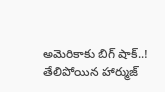అమెరికాకు బిగ్ షాక్..! తేలిపోయిన హార్ముజ్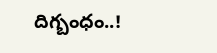దిగ్బంధం..!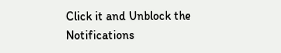Click it and Unblock the Notifications